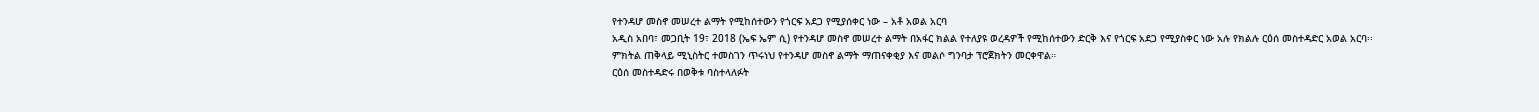የተንዳሆ መስኖ መሠረተ ልማት የሚከሰተውን የጎርፍ አደጋ የሚያሰቀር ነው – አቶ አወል አርባ
አዲስ አበባ፣ መጋቢት 19፣ 2018 (ኤፍ ኤም ሲ) የተንዳሆ መስኖ መሠረተ ልማት በአፋር ክልል የተለያዩ ወረዳዎች የሚከሰተውን ድርቅ እና የጎርፍ አደጋ የሚያስቀር ነው አሉ የክልሉ ርዕሰ መስተዳድር አወል አርባ፡፡
ምክትል ጠቅላይ ሚኒስትር ተመስገን ጥሩነህ የተንዳሆ መስኖ ልማት ማጠናቀቂያ እና መልሶ ግንባታ ፕሮጀክትን መርቀዋል።
ርዕሰ መስተዳድሩ በወቅቱ ባስተላለፉት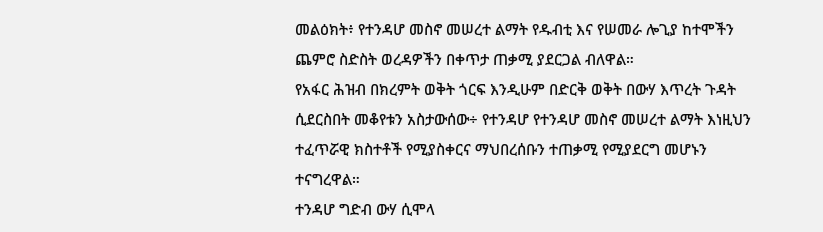መልዕክት፥ የተንዳሆ መስኖ መሠረተ ልማት የዱብቲ እና የሠመራ ሎጊያ ከተሞችን ጨምሮ ስድስት ወረዳዎችን በቀጥታ ጠቃሚ ያደርጋል ብለዋል።
የአፋር ሕዝብ በክረምት ወቅት ጎርፍ እንዲሁም በድርቅ ወቅት በውሃ እጥረት ጉዳት ሲደርስበት መቆየቱን አስታውሰው÷ የተንዳሆ የተንዳሆ መስኖ መሠረተ ልማት እነዚህን ተፈጥሯዊ ክስተቶች የሚያስቀርና ማህበረሰቡን ተጠቃሚ የሚያደርግ መሆኑን ተናግረዋል።
ተንዳሆ ግድብ ውሃ ሲሞላ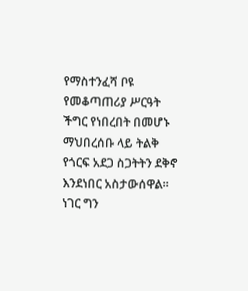የማስተንፈሻ ቦዩ የመቆጣጠሪያ ሥርዓት ችግር የነበረበት በመሆኑ ማህበረሰቡ ላይ ትልቅ የጎርፍ አደጋ ስጋትትን ደቅኖ እንደነበር አስታውሰዋል።
ነገር ግን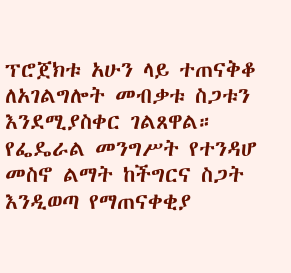ፕሮጀክቱ አሁን ላይ ተጠናቅቆ ለአገልግሎት መብቃቱ ስጋቱን እንደሚያስቀር ገልጸዋል።
የፌዴራል መንግሥት የተንዳሆ መስኖ ልማት ከችግርና ስጋት እንዲወጣ የማጠናቀቂያ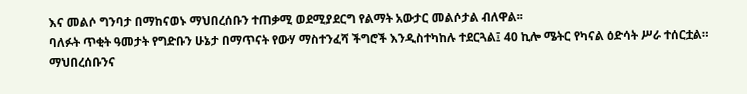እና መልሶ ግንባታ በማከናወኑ ማህበረሰቡን ተጠቃሚ ወደሚያደርግ የልማት አውታር መልሶታል ብለዋል፡፡
ባለፉት ጥቂት ዓመታት የግድቡን ሁኔታ በማጥናት የውሃ ማስተንፈሻ ችግሮች እንዲስተካከሉ ተደርጓል፤ 40 ኪሎ ሜትር የካናል ዕድሳት ሥራ ተሰርቷል።
ማህበረሰቡንና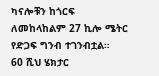ካናሎቹን ከጎርፍ ለመከላከልም 27 ኪሎ ሜትር የድጋፍ ግንብ ተገንብቷል።
60 ሺህ ሄክታር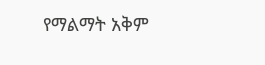የማልማት አቅም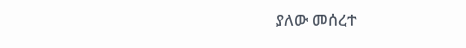ያለው መሰረተ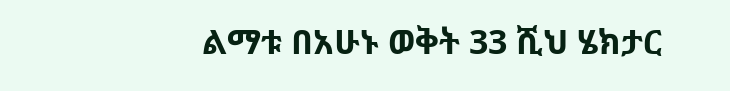ልማቱ በአሁኑ ወቅት 33 ሺህ ሄክታር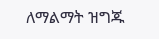ለማልማት ዝግጁ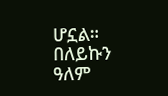ሆኗል።
በለይኩን ዓለም